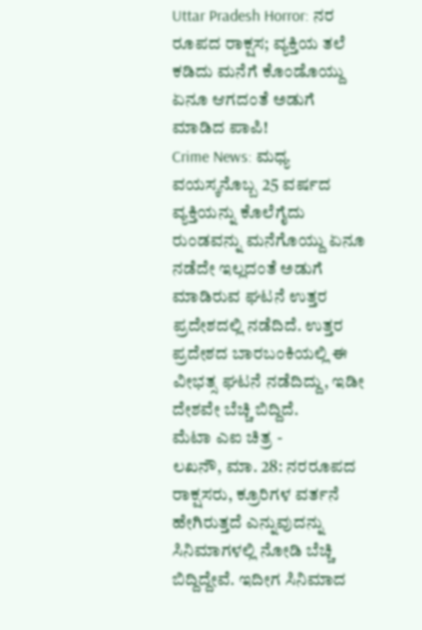Uttar Pradesh Horror: ನರ ರೂಪದ ರಾಕ್ಷಸ; ವ್ಯಕ್ತಿಯ ತಲೆ ಕಡಿದು ಮನೆಗೆ ಕೊಂಡೊಯ್ದು ಏನೂ ಆಗದಂತೆ ಅಡುಗೆ ಮಾಡಿದ ಪಾಪಿ!
Crime News: ಮಧ್ಯ ವಯಸ್ಕನೊಬ್ಬ 25 ವರ್ಷದ ವ್ಯಕ್ತಿಯನ್ನು ಕೊಲೆಗೈದು ರುಂಡವನ್ನು ಮನೆಗೊಯ್ದು ಏನೂ ನಡೆದೇ ಇಲ್ಲದಂತೆ ಅಡುಗೆ ಮಾಡಿರುವ ಘಟನೆ ಉತ್ತರ ಪ್ರದೇಶದಲ್ಲಿ ನಡೆದಿದೆ. ಉತ್ತರ ಪ್ರದೇಶದ ಬಾರಬಂಕಿಯಲ್ಲಿ ಈ ವೀಭತ್ಸ ಘಟನೆ ನಡೆದಿದ್ದು, ಇಡೀ ದೇಶವೇ ಬೆಚ್ಚಿ ಬಿದ್ದಿದೆ.
ಮೆಟಾ ಎಐ ಚಿತ್ರ -
ಲಖನೌ, ಮಾ. 28: ನರರೂಪದ ರಾಕ್ಷಸರು, ಕ್ರೂರಿಗಳ ವರ್ತನೆ ಹೇಗಿರುತ್ತದೆ ಎನ್ನುವುದನ್ನು ಸಿನಿಮಾಗಳಲ್ಲಿ ನೋಡಿ ಬೆಚ್ಚಿ ಬಿದ್ದಿದ್ದೇವೆ. ಇದೀಗ ಸಿನಿಮಾದ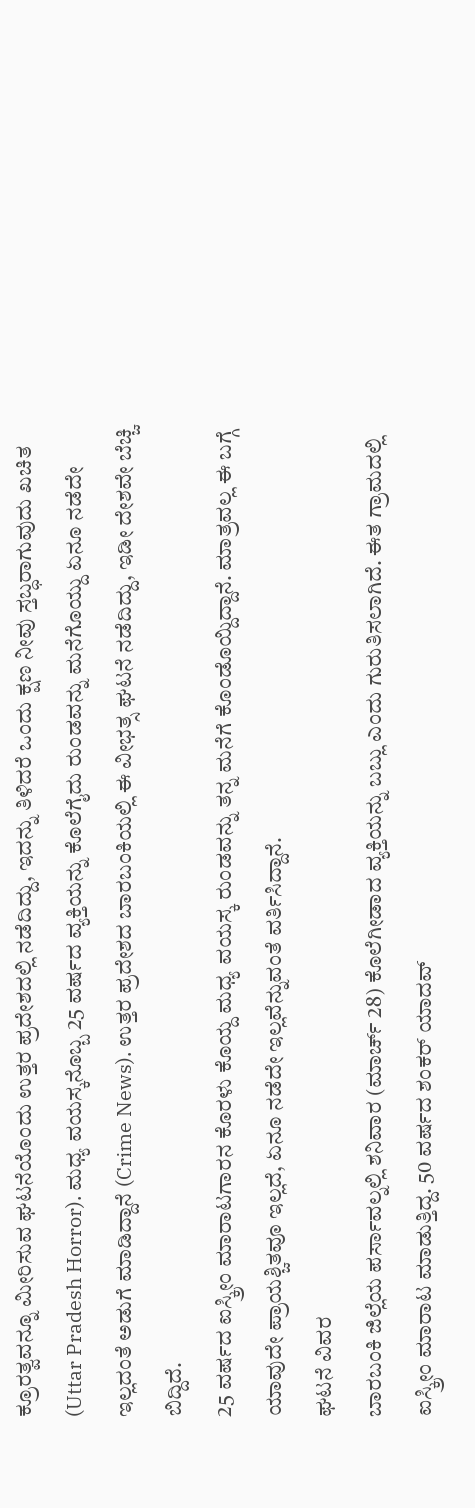ಕ್ರೂರತ್ವವನ್ನೂ ಮೀರಿಸುವ ಘಟನೆಯೊಂದು ಉತ್ತರ ಪ್ರದೇಶದಲ್ಲಿ ನಡೆದಿದ್ದು, ಇದನ್ನು ತಿಳಿದರೆ ಒಂದು ಕ್ಷಣ ನೀವು ಸ್ತಬ್ಧರಾಗುವುದು ಖಚಿತ (Uttar Pradesh Horror). ಮಧ್ಯ ವಯಸ್ಕನೊಬ್ಬ 25 ವರ್ಷದ ವ್ಯಕ್ತಿಯನ್ನು ಕೊಲೆಗೈದು ರುಂಡವನ್ನು ಮನೆಗೊಯ್ದು ಏನೂ ನಡೆದೇ ಇಲ್ಲದಂತೆ ಅಡುಗೆ ಮಾಡಿದ್ದಾನೆ (Crime News). ಉತ್ತರ ಪ್ರದೇಶದ ಬಾರಬಂಕಿಯಲ್ಲಿ ಈ ವೀಭತ್ಸ ಘಟನೆ ನಡೆದಿದ್ದು, ಇಡೀ ದೇಶವೇ ಬೆಚ್ಚಿ ಬಿದ್ದಿದೆ.
25 ವರ್ಷದ ಐಸ್ಕ್ರೀಂ ಮಾರಾಟಗಾರನ ಕೊರಳು ಕೊಯ್ದ ಮಧ್ಯ ವಯಸ್ಕ ರುಂಡವನ್ನು ತನ್ನ ಮನೆಗೆ ಕೊಂಡೊಯ್ದಿದ್ದಾನೆ. ಮಾತ್ರವಲ್ಲ ಈ ಬಗ್ಗೆ ಯಾವುದೇ ಪ್ರಾಯಶ್ಚಿತವೂ ಇಲ್ಲದೆ, ಏನೂ ನಡೆದೇ ಇಲ್ಲವೆನ್ನುವಂತೆ ವರ್ತಿಸಿದ್ದಾನೆ.
ಘಟನೆ ವಿವರ
ಬಾರಬಂಕಿ ಜಿಲ್ಲೆಯ ಪರ್ಸಾವಲ್ನಲ್ಲಿ ಶನಿವಾರ (ಮಾರ್ಚ್ 28) ಕೊಲೆಗೀಡಾದ ವ್ಯಕ್ತಿಯನ್ನು ಬಬ್ಲು ಎಂದು ಗುರುತಿಸಲಾಗಿದೆ. ಈತ ಗ್ರಾಮದಲ್ಲಿ ಐಸ್ಕ್ರೀಂ ಮಾರಾಟ ಮಾಡುತ್ತಿದ್ದ. 50 ವರ್ಷದ ಶಂಕರ್ ಯಾದವ್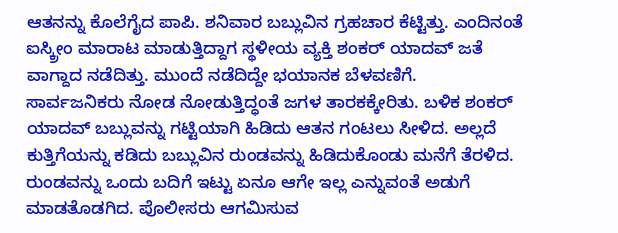ಆತನನ್ನು ಕೊಲೆಗೈದ ಪಾಪಿ. ಶನಿವಾರ ಬಬ್ಲುವಿನ ಗ್ರಹಚಾರ ಕೆಟ್ಟಿತ್ತು. ಎಂದಿನಂತೆ ಐಸ್ಕ್ರೀಂ ಮಾರಾಟ ಮಾಡುತ್ತಿದ್ದಾಗ ಸ್ಥಳೀಯ ವ್ಯಕ್ತಿ ಶಂಕರ್ ಯಾದವ್ ಜತೆ ವಾಗ್ದಾದ ನಡೆದಿತ್ತು. ಮುಂದೆ ನಡೆದಿದ್ದೇ ಭಯಾನಕ ಬೆಳವಣಿಗೆ.
ಸಾರ್ವಜನಿಕರು ನೋಡ ನೋಡುತ್ತಿದ್ಧಂತೆ ಜಗಳ ತಾರಕಕ್ಕೇರಿತು. ಬಳಿಕ ಶಂಕರ್ ಯಾದವ್ ಬಬ್ಲುವನ್ನು ಗಟ್ಟಿಯಾಗಿ ಹಿಡಿದು ಆತನ ಗಂಟಲು ಸೀಳಿದ. ಅಲ್ಲದೆ ಕುತ್ತಿಗೆಯನ್ನು ಕಡಿದು ಬಬ್ಲುವಿನ ರುಂಡವನ್ನು ಹಿಡಿದುಕೊಂಡು ಮನೆಗೆ ತೆರಳಿದ. ರುಂಡವನ್ನು ಒಂದು ಬದಿಗೆ ಇಟ್ಟು ಏನೂ ಆಗೇ ಇಲ್ಲ ಎನ್ನುವಂತೆ ಅಡುಗೆ ಮಾಡತೊಡಗಿದ. ಪೊಲೀಸರು ಆಗಮಿಸುವ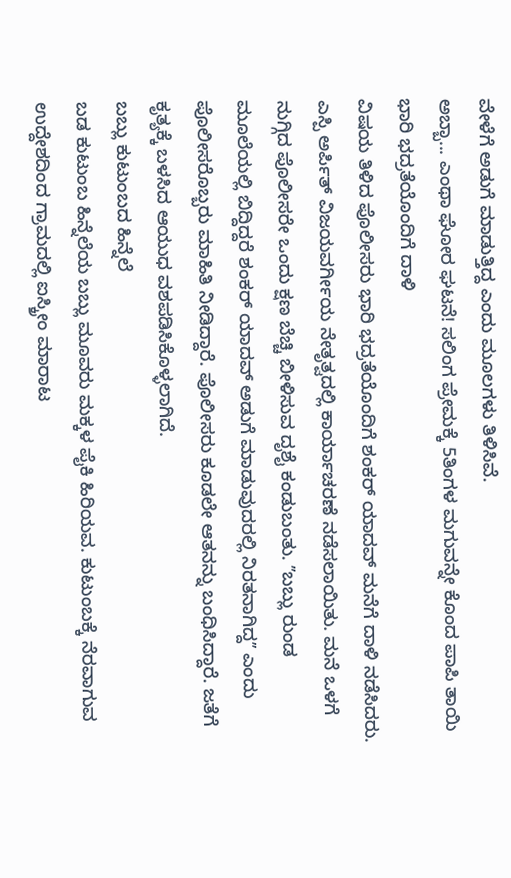ವೇಳೆಗೆ ಅಡುಗೆ ಮಾಡುತ್ತಿದ್ದ ಎಂದು ಮೂಲಗಳು ತಿಳಿಸಿವೆ.
ಅಬ್ಬಾ... ಎಂಥಾ ಘೋರ ಘಟನೆ! ಸಲಿಂಗ ಪ್ರೇಮಕ್ಕೆ 5ತಿಂಗಳ ಮಗುವನ್ನೇ ಕೊಂದ ಪಾಪಿ ತಾಯಿ
ಭಾರಿ ಭದ್ರತೆಯೊಂದಿಗೆ ದಾಳಿ
ವಿಷಯ ತಿಳಿದ ಪೊಲೀಸರು ಭಾರಿ ಭದ್ರತೆಯೊಂದಿಗೆ ಶಂಕರ್ ಯಾದವ್ ಮನೆಗೆ ದಾಳಿ ನಡೆಸಿದರು. ಎಸ್ಪಿ ಅರ್ಪಿತ್ ವಿಜಯವರ್ಗೀಯ ನೇತೃತ್ವದಲ್ಲಿ ಕಾರ್ಯಾಚರಣೆ ನಡೆಸಲಾಯಿತು. ಮನೆ ಒಳಗೆ ನುಗ್ಗಿದ ಪೊಲೀಸರೇ ಒಂದು ಕ್ಷಣ ಬೆಚ್ಚಿ ಬೀಳಿಸುವ ದೃಶೈ ಕಂಡುಬಂತು. ʼʼಬಬ್ಲು ರುಂಡ ಮೂಲೆಯಲ್ಲಿ ಬಿದ್ದಿದ್ದರೆ ಶಂಕರ್ ಯಾದವ್ ಅಡುಗೆ ಮಾಡುವುದರಲ್ಲಿ ನಿರತನಾಗಿದ್ದʼʼ ಎಂದು ಪೊಲೀಸರೊಬ್ಬರು ಮಾಹಿತಿ ನೀಡಿದ್ದಾರೆ. ಪೊಲೀಸರು ಕೂಡಲೇ ಆತನನ್ನು ಬಂಧಿಸಿದ್ದಾರೆ. ಜತೆಗೆ ಕೃತ್ಯಕ್ಕೆ ಬಳಸಿದ ಆಯುಧ ವಶಪಡಿಸಿಕೊಳ್ಳಲಾಗಿದೆ.
ಬಬ್ಲು ಕುಟುಂಬದ ಹಿನ್ನೆಲೆ
ಬಡ ಕುಟುಂಬ ಹಿನ್ನೆಲೆಯ ಬಬ್ಲು ಮೂವರು ಮಕ್ಕಳ ಪೈಕಿ ಹಿರಿಯವ. ಕುಟುಂಬಕ್ಕೆ ನೆರವಾಗುವ ಉದ್ದೇಶದಿಂದ ಗ್ರಾಮದಲ್ಲಿ ಐಸ್ಕ್ರೀಂ ಮಾರಾಟ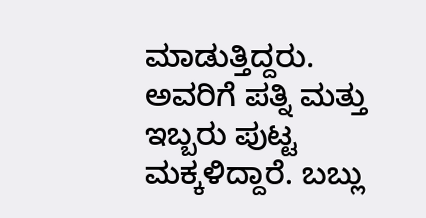ಮಾಡುತ್ತಿದ್ದರು. ಅವರಿಗೆ ಪತ್ನಿ ಮತ್ತು ಇಬ್ಬರು ಪುಟ್ಟ ಮಕ್ಕಳಿದ್ದಾರೆ. ಬಬ್ಲು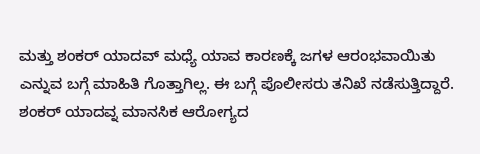ಮತ್ತು ಶಂಕರ್ ಯಾದವ್ ಮಧ್ಯೆ ಯಾವ ಕಾರಣಕ್ಕೆ ಜಗಳ ಆರಂಭವಾಯಿತು ಎನ್ನುವ ಬಗ್ಗೆ ಮಾಹಿತಿ ಗೊತ್ತಾಗಿಲ್ಲ. ಈ ಬಗ್ಗೆ ಪೊಲೀಸರು ತನಿಖೆ ನಡೆಸುತ್ತಿದ್ದಾರೆ. ಶಂಕರ್ ಯಾದವ್ನ ಮಾನಸಿಕ ಆರೋಗ್ಯದ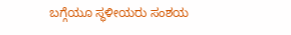ಬಗ್ಗೆಯೂ ಸ್ಥಳೀಯರು ಸಂಶಯ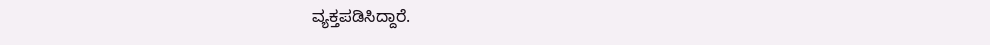ವ್ಯಕ್ತಪಡಿಸಿದ್ದಾರೆ.